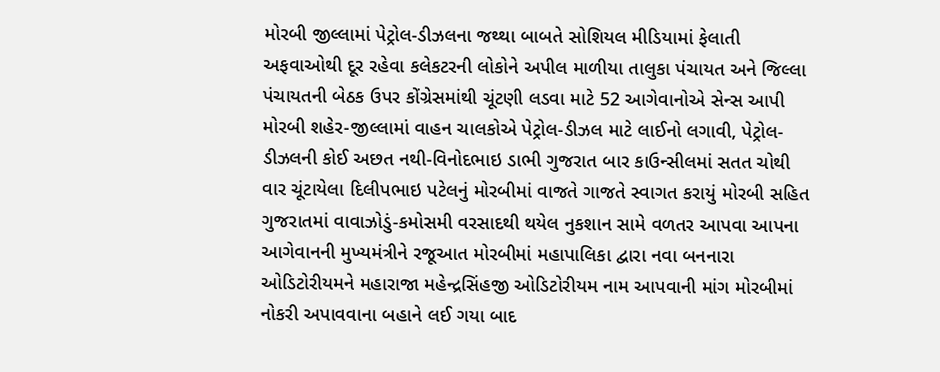મોરબી જીલ્લામાં પેટ્રોલ-ડીઝલના જથ્થા બાબતે સોશિયલ મીડિયામાં ફેલાતી અફવાઓથી દૂર રહેવા કલેકટરની લોકોને અપીલ માળીયા તાલુકા પંચાયત અને જિલ્લા પંચાયતની બેઠક ઉપર કોંગ્રેસમાંથી ચૂંટણી લડવા માટે 52 આગેવાનોએ સેન્સ આપી મોરબી શહેર-જીલ્લામાં વાહન ચાલકોએ પેટ્રોલ-ડીઝલ માટે લાઈનો લગાવી, પેટ્રોલ-ડીઝલની કોઈ અછત નથી-વિનોદભાઇ ડાભી ગુજરાત બાર કાઉન્સીલમાં સતત ચોથી વાર ચૂંટાયેલા દિલીપભાઇ પટેલનું મોરબીમાં વાજતે ગાજતે સ્વાગત કરાયું મોરબી સહિત ગુજરાતમાં વાવાઝોડું-કમોસમી વરસાદથી થયેલ નુકશાન સામે વળતર આપવા આપના આગેવાનની મુખ્યમંત્રીને રજૂઆત મોરબીમાં મહાપાલિકા દ્વારા નવા બનનારા ઓડિટોરીયમને મહારાજા મહેન્દ્રસિંહજી ઓડિટોરીયમ નામ આપવાની માંગ મોરબીમાં નોકરી અપાવવાના બહાને લઈ ગયા બાદ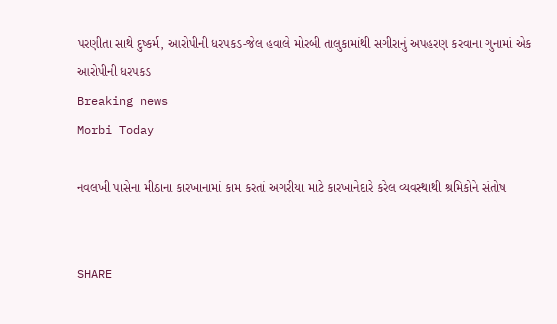પરણીતા સાથે દુષ્કર્મ, આરોપીની ધરપકડ-જેલ હવાલે મોરબી તાલુકામાંથી સગીરાનું અપહરણ કરવાના ગુનામાં એક આરોપીની ધરપકડ
Breaking news
Morbi Today

નવલખી પાસેના મીઠાના કારખાનામાં કામ કરતાં અગરીયા માટે કારખાનેદારે કરેલ વ્યવસ્થાથી શ્રમિકોને સંતોષ


SHARE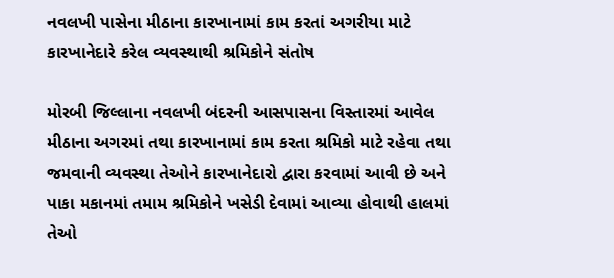નવલખી પાસેના મીઠાના કારખાનામાં કામ કરતાં અગરીયા માટે કારખાનેદારે કરેલ વ્યવસ્થાથી શ્રમિકોને સંતોષ

મોરબી જિલ્લાના નવલખી બંદરની આસપાસના વિસ્તારમાં આવેલ મીઠાના અગરમાં તથા કારખાનામાં કામ કરતા શ્રમિકો માટે રહેવા તથા જમવાની વ્યવસ્થા તેઓને કારખાનેદારો દ્વારા કરવામાં આવી છે અને પાકા મકાનમાં તમામ શ્રમિકોને ખસેડી દેવામાં આવ્યા હોવાથી હાલમાં તેઓ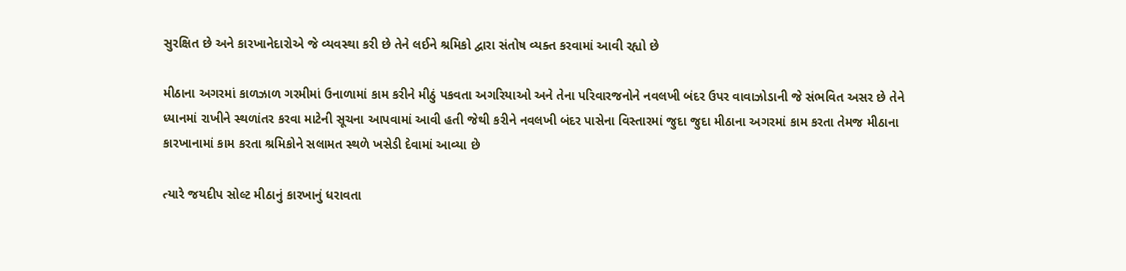સુરક્ષિત છે અને કારખાનેદારોએ જે વ્યવસ્થા કરી છે તેને લઈને શ્રમિકો દ્વારા સંતોષ વ્યક્ત કરવામાં આવી રહ્યો છે

મીઠાના અગરમાં કાળઝાળ ગરમીમાં ઉનાળામાં કામ કરીને મીઠું પકવતા અગરિયાઓ અને તેના પરિવારજનોને નવલખી બંદર ઉપર વાવાઝોડાની જે સંભવિત અસર છે તેને ધ્યાનમાં રાખીને સ્થળાંતર કરવા માટેની સૂચના આપવામાં આવી હતી જેથી કરીને નવલખી બંદર પાસેના વિસ્તારમાં જુદા જુદા મીઠાના અગરમાં કામ કરતા તેમજ મીઠાના કારખાનામાં કામ કરતા શ્રમિકોને સલામત સ્થળે ખસેડી દેવામાં આવ્યા છે

ત્યારે જયદીપ સોલ્ટ મીઠાનું કારખાનું ધરાવતા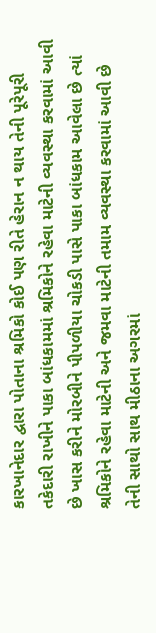કારખાનેદાર દ્વારા પોતાના શ્રમિકો કોઈ પણ રીતે હેરાન ન થાય તેની પૂરેપૂરી તકેદારી રાખીને પાકા બાંધકામમાં શ્રમિકોને રહેવા માટેની વ્યવસ્થા કરવામાં આવી છે ખાસ કરીને મોરબીને પીપળીયા ચોકડી પાસે પાકા બાંધકામ આવેલા છે ત્યાં શ્રમિકોને રહેવા માટેની અને જમવા માટેની તમામ વ્યવસ્થા કરવામાં આવી છે તેની સાથો સાથ મીઠાના અગરમાં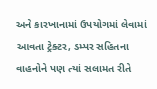અને કારખાનામાં ઉપયોગમાં લેવામાં આવતા ટ્રેક્ટર, ડમ્પર સહિતના વાહનોને પણ ત્યાં સલામત રીતે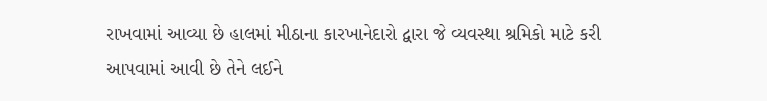રાખવામાં આવ્યા છે હાલમાં મીઠાના કારખાનેદારો દ્વારા જે વ્યવસ્થા શ્રમિકો માટે કરી આપવામાં આવી છે તેને લઈને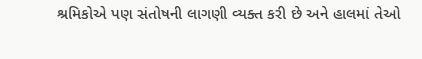શ્રમિકોએ પણ સંતોષની લાગણી વ્યક્ત કરી છે અને હાલમાં તેઓ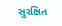સુરક્ષિત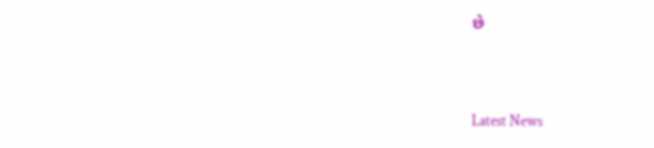છે




Latest News